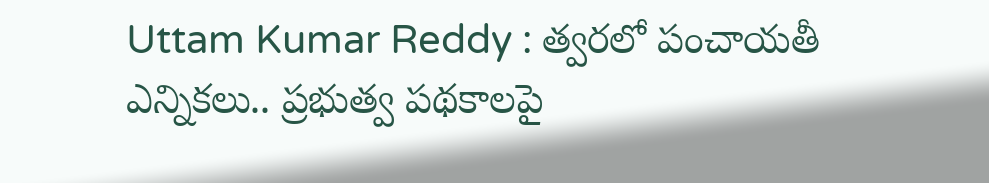Uttam Kumar Reddy : త్వరలో పంచాయతీ ఎన్నికలు.. ప్రభుత్వ పథకాలపై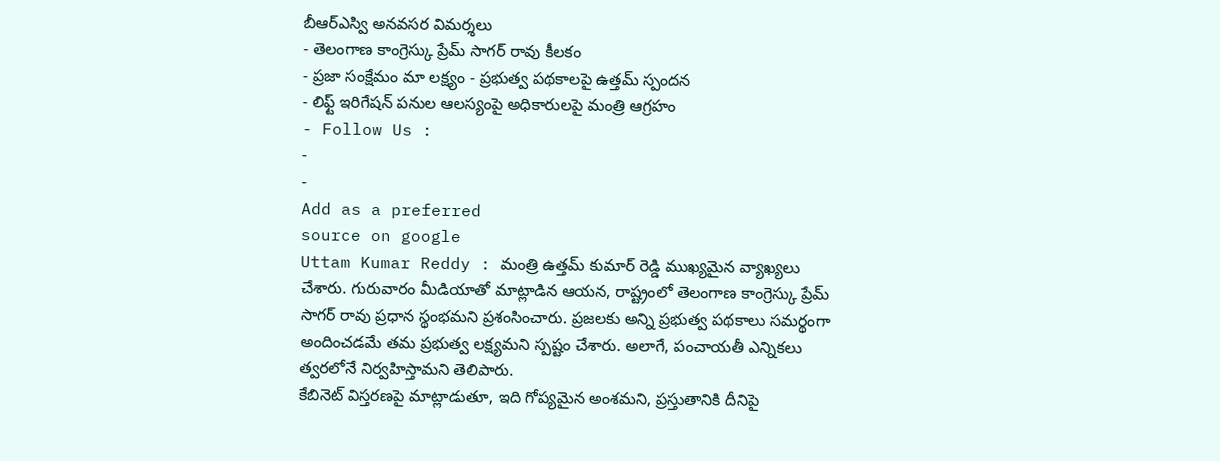బీఆర్ఎస్వి అనవసర విమర్శలు
- తెలంగాణ కాంగ్రెస్కు ప్రేమ్ సాగర్ రావు కీలకం
- ప్రజా సంక్షేమం మా లక్ష్యం - ప్రభుత్వ పథకాలపై ఉత్తమ్ స్పందన
- లిఫ్ట్ ఇరిగేషన్ పనుల ఆలస్యంపై అధికారులపై మంత్రి ఆగ్రహం
- Follow Us :
-
-
Add as a preferred
source on google
Uttam Kumar Reddy : మంత్రి ఉత్తమ్ కుమార్ రెడ్డి ముఖ్యమైన వ్యాఖ్యలు చేశారు. గురువారం మీడియాతో మాట్లాడిన ఆయన, రాష్ట్రంలో తెలంగాణ కాంగ్రెస్కు ప్రేమ్ సాగర్ రావు ప్రధాన స్థంభమని ప్రశంసించారు. ప్రజలకు అన్ని ప్రభుత్వ పథకాలు సమర్థంగా అందించడమే తమ ప్రభుత్వ లక్ష్యమని స్పష్టం చేశారు. అలాగే, పంచాయతీ ఎన్నికలు త్వరలోనే నిర్వహిస్తామని తెలిపారు.
కేబినెట్ విస్తరణపై మాట్లాడుతూ, ఇది గోప్యమైన అంశమని, ప్రస్తుతానికి దీనిపై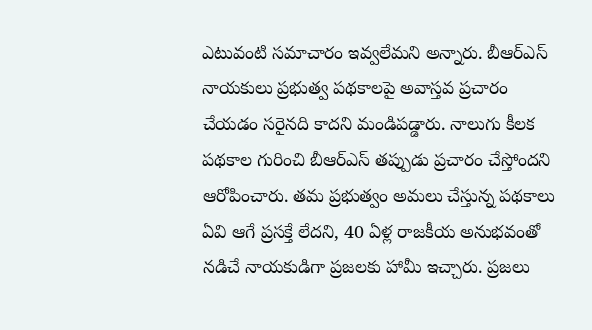ఎటువంటి సమాచారం ఇవ్వలేమని అన్నారు. బీఆర్ఎస్ నాయకులు ప్రభుత్వ పథకాలపై అవాస్తవ ప్రచారం చేయడం సరైనది కాదని మండిపడ్డారు. నాలుగు కీలక పథకాల గురించి బీఆర్ఎస్ తప్పుడు ప్రచారం చేస్తోందని ఆరోపించారు. తమ ప్రభుత్వం అమలు చేస్తున్న పథకాలు ఏవి ఆగే ప్రసక్తే లేదని, 40 ఏళ్ల రాజకీయ అనుభవంతో నడిచే నాయకుడిగా ప్రజలకు హామీ ఇచ్చారు. ప్రజలు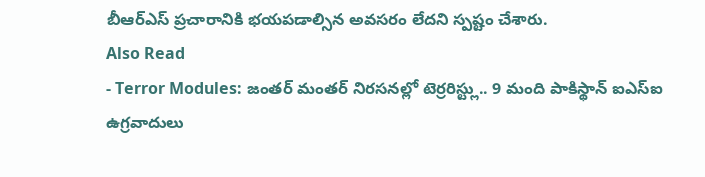బీఆర్ఎస్ ప్రచారానికి భయపడాల్సిన అవసరం లేదని స్పష్టం చేశారు.
Also Read
- Terror Modules: జంతర్ మంతర్ నిరసనల్లో టెర్రరిస్ట్లు.. 9 మంది పాకిస్థాన్ ఐఎస్ఐ ఉగ్రవాదులు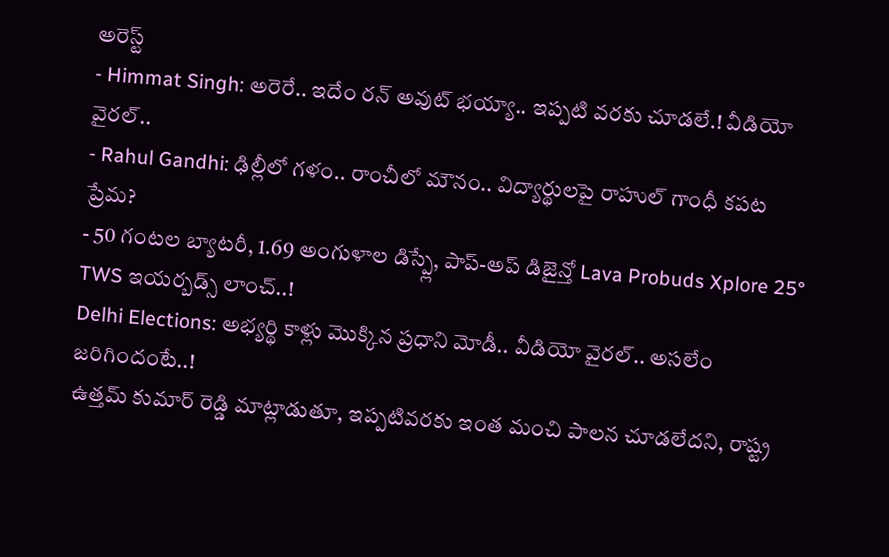అరెస్ట్
- Himmat Singh: అరెరే.. ఇదేం రన్ అవుట్ భయ్యా.. ఇప్పటి వరకు చూడలే.! వీడియో వైరల్..
- Rahul Gandhi: ఢిల్లీలో గళం.. రాంచీలో మౌనం.. విద్యార్థులపై రాహుల్ గాంధీ కపట ప్రేమ?
- 50 గంటల బ్యాటరీ, 1.69 అంగుళాల డిస్ప్లే, పాప్-అప్ డిజైన్తో Lava Probuds Xplore 25° TWS ఇయర్బడ్స్ లాంచ్..!
Delhi Elections: అభ్యర్థి కాళ్లు మొక్కిన ప్రధాని మోడీ.. వీడియో వైరల్.. అసలేం జరిగిందంటే..!
ఉత్తమ్ కుమార్ రెడ్డి మాట్లాడుతూ, ఇప్పటివరకు ఇంత మంచి పాలన చూడలేదని, రాష్ట్ర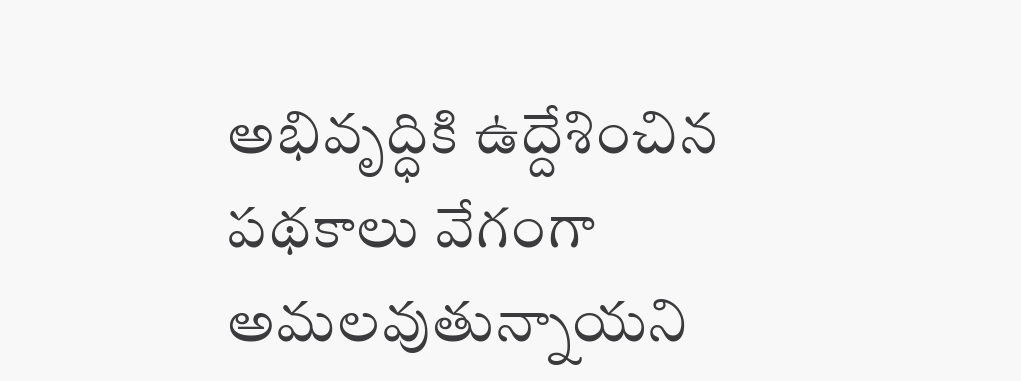అభివృద్ధికి ఉద్దేశించిన పథకాలు వేగంగా అమలవుతున్నాయని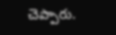చెప్పారు.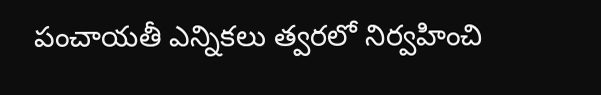పంచాయతీ ఎన్నికలు త్వరలో నిర్వహించి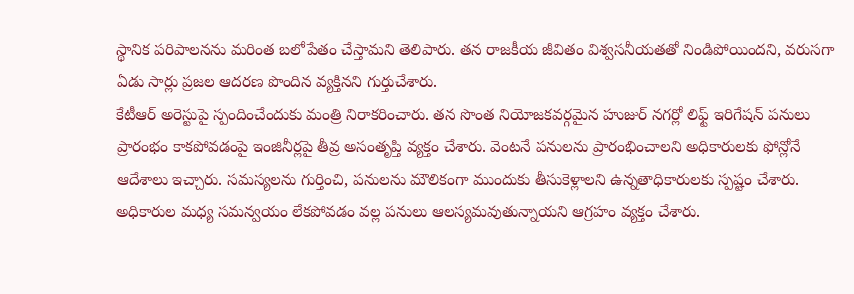స్థానిక పరిపాలనను మరింత బలోపేతం చేస్తామని తెలిపారు. తన రాజకీయ జీవితం విశ్వసనీయతతో నిండిపోయిందని, వరుసగా ఏడు సార్లు ప్రజల ఆదరణ పొందిన వ్యక్తినని గుర్తుచేశారు.
కేటీఆర్ అరెస్టుపై స్పందించేందుకు మంత్రి నిరాకరించారు. తన సొంత నియోజకవర్గమైన హుజుర్ నగర్లో లిఫ్ట్ ఇరిగేషన్ పనులు ప్రారంభం కాకపోవడంపై ఇంజినీర్లపై తీవ్ర అసంతృప్తి వ్యక్తం చేశారు. వెంటనే పనులను ప్రారంభించాలని అధికారులకు ఫోన్లోనే ఆదేశాలు ఇచ్చారు. సమస్యలను గుర్తించి, పనులను మౌలికంగా ముందుకు తీసుకెళ్లాలని ఉన్నతాధికారులకు స్పష్టం చేశారు. అధికారుల మధ్య సమన్వయం లేకపోవడం వల్ల పనులు ఆలస్యమవుతున్నాయని ఆగ్రహం వ్యక్తం చేశారు.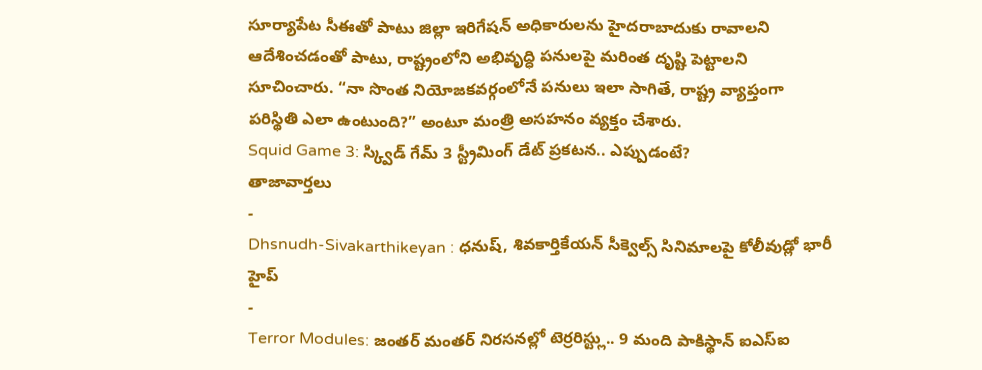సూర్యాపేట సీఈతో పాటు జిల్లా ఇరిగేషన్ అధికారులను హైదరాబాదుకు రావాలని ఆదేశించడంతో పాటు, రాష్ట్రంలోని అభివృద్ధి పనులపై మరింత దృష్టి పెట్టాలని సూచించారు. “నా సొంత నియోజకవర్గంలోనే పనులు ఇలా సాగితే, రాష్ట్ర వ్యాప్తంగా పరిస్థితి ఎలా ఉంటుంది?” అంటూ మంత్రి అసహనం వ్యక్తం చేశారు.
Squid Game 3: స్క్విడ్ గేమ్ 3 స్ట్రీమింగ్ డేట్ ప్రకటన.. ఎప్పుడంటే?
తాజావార్తలు
-
Dhsnudh-Sivakarthikeyan : ధనుష్, శివకార్తికేయన్ సీక్వెల్స్ సినిమాలపై కోలీవుడ్లో భారీ హైప్
-
Terror Modules: జంతర్ మంతర్ నిరసనల్లో టెర్రరిస్ట్లు.. 9 మంది పాకిస్థాన్ ఐఎస్ఐ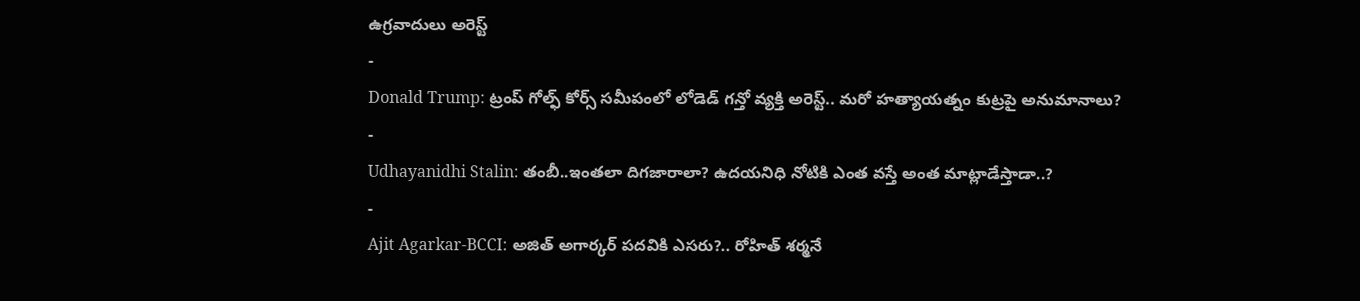ఉగ్రవాదులు అరెస్ట్
-
Donald Trump: ట్రంప్ గోల్ఫ్ కోర్స్ సమీపంలో లోడెడ్ గన్తో వ్యక్తి అరెస్ట్.. మరో హత్యాయత్నం కుట్రపై అనుమానాలు?
-
Udhayanidhi Stalin: తంబీ..ఇంతలా దిగజారాలా? ఉదయనిధి నోటికి ఎంత వస్తే అంత మాట్లాడేస్తాడా..?
-
Ajit Agarkar-BCCI: అజిత్ అగార్కర్ పదవికి ఎసరు?.. రోహిత్ శర్మనే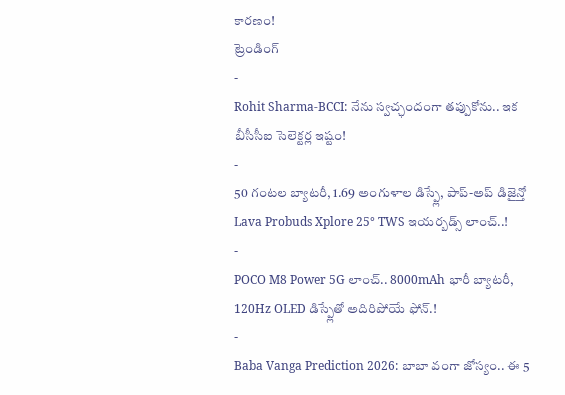కారణం!
ట్రెండింగ్
-
Rohit Sharma-BCCI: నేను స్వచ్ఛందంగా తప్పుకోను.. ఇక బీసీసీఐ సెలెక్టర్ల ఇష్టం!
-
50 గంటల బ్యాటరీ, 1.69 అంగుళాల డిస్ప్లే, పాప్-అప్ డిజైన్తో Lava Probuds Xplore 25° TWS ఇయర్బడ్స్ లాంచ్..!
-
POCO M8 Power 5G లాంచ్.. 8000mAh భారీ బ్యాటరీ, 120Hz OLED డిస్ప్లేతో అదిరిపోయే ఫోన్.!
-
Baba Vanga Prediction 2026: బాబా వంగా జోస్యం.. ఈ 5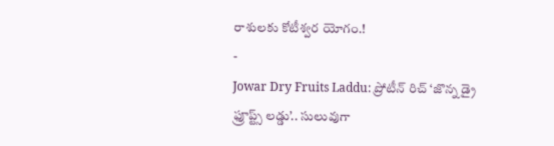రాశులకు కోటీశ్వర యోగం.!
-
Jowar Dry Fruits Laddu: ప్రోటీన్ రిచ్ ‘జొన్న డ్రై ఫ్రూప్ట్స్ లడ్డు’.. సులువుగా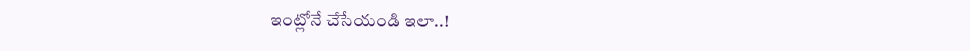ఇంట్లోనే చేసేయండి ఇలా..!